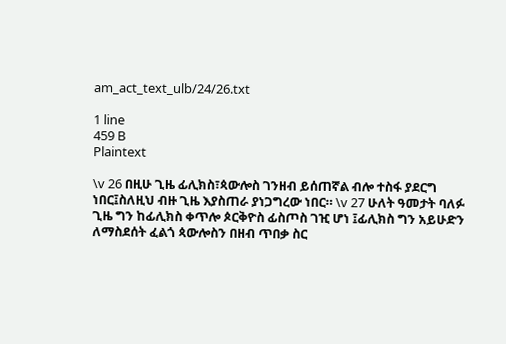am_act_text_ulb/24/26.txt

1 line
459 B
Plaintext

\v 26 በዚሁ ጊዜ ፊሊክስ፣ጳውሎስ ገንዘብ ይሰጠኛል ብሎ ተስፋ ያደርግ ነበር፤ስለዚህ ብዙ ጊዜ እያስጠራ ያነጋግረው ነበር። \v 27 ሁለት ዓመታት ባለፉ ጊዜ ግን ከፊሊክስ ቀጥሎ ጶርቅዮስ ፊስጦስ ገዢ ሆነ ፤ፊሊክስ ግን አይሁድን ለማስደሰት ፈልጎ ጳውሎስን በዘብ ጥበቃ ስር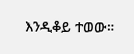እንዲቆይ ተወው።